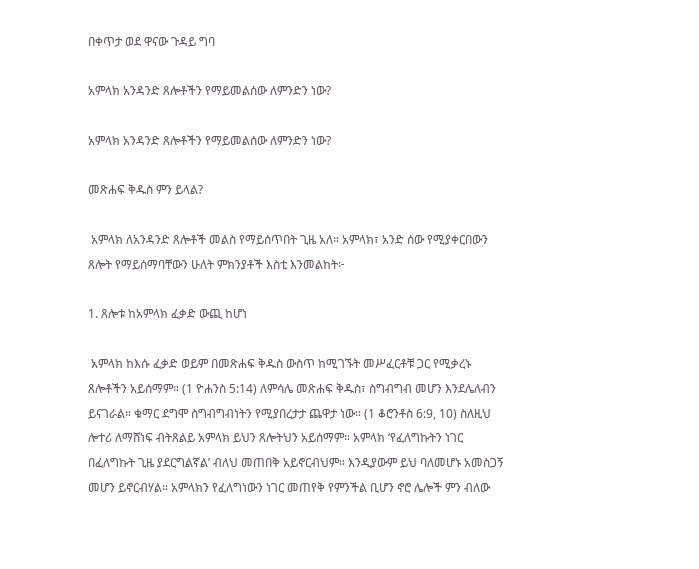በቀጥታ ወደ ዋናው ጉዳይ ግባ

አምላክ አንዳንድ ጸሎቶችን የማይመልሰው ለምንድን ነው?

አምላክ አንዳንድ ጸሎቶችን የማይመልሰው ለምንድን ነው?

መጽሐፍ ቅዱስ ምን ይላል?

 አምላክ ለአንዳንድ ጸሎቶች መልስ የማይሰጥበት ጊዜ አለ። አምላክ፣ አንድ ሰው የሚያቀርበውን ጸሎት የማይሰማባቸውን ሁለት ምክንያቶች እስቲ እንመልከት፦

1. ጸሎቱ ከአምላክ ፈቃድ ውጪ ከሆነ

 አምላክ ከእሱ ፈቃድ ወይም በመጽሐፍ ቅዱስ ውስጥ ከሚገኙት መሥፈርቶቹ ጋር የሚቃረኑ ጸሎቶችን አይሰማም። (1 ዮሐንስ 5:14) ለምሳሌ መጽሐፍ ቅዱስ፣ ስግብግብ መሆን እንደሌለብን ይናገራል። ቁማር ደግሞ ስግብግብነትን የሚያበረታታ ጨዋታ ነው። (1 ቆሮንቶስ 6:9, 10) ስለዚህ ሎተሪ ለማሸነፍ ብትጸልይ አምላክ ይህን ጸሎትህን አይሰማም። አምላክ ‘የፈለግኩትን ነገር በፈለግኩት ጊዜ ያደርግልኛል’ ብለህ መጠበቅ አይኖርብህም። እንዲያውም ይህ ባለመሆኑ አመስጋኝ መሆን ይኖርብሃል። አምላክን የፈለግነውን ነገር መጠየቅ የምንችል ቢሆን ኖሮ ሌሎች ምን ብለው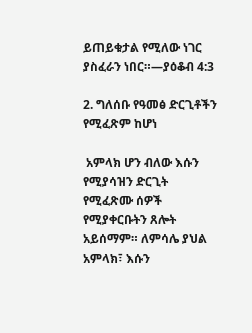ይጠይቁታል የሚለው ነገር ያስፈራን ነበር።—ያዕቆብ 4:3

2. ግለሰቡ የዓመፅ ድርጊቶችን የሚፈጽም ከሆነ

 አምላክ ሆን ብለው እሱን የሚያሳዝን ድርጊት የሚፈጽሙ ሰዎች የሚያቀርቡትን ጸሎት አይሰማም። ለምሳሌ ያህል አምላክ፣ እሱን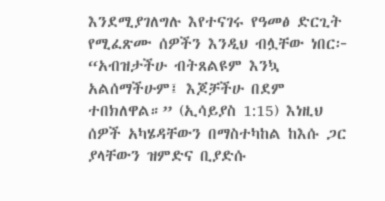እንደሚያገለግሉ እየተናገሩ የዓመፅ ድርጊት የሚፈጽሙ ሰዎችን እንዲህ ብሏቸው ነበር፦ “አብዝታችሁ ብትጸልዩም እንኳ አልሰማችሁም፤ እጆቻችሁ በደም ተበክለዋል።” (ኢሳይያስ 1:15) እነዚህ ሰዎች አካሄዳቸውን በማስተካከል ከእሱ ጋር ያላቸውን ዝምድና ቢያድሱ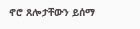ኖሮ ጸሎታቸውን ይሰማ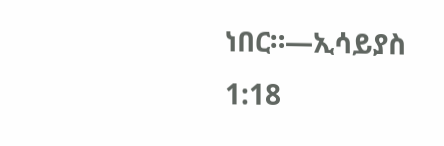ነበር።—ኢሳይያስ 1:18